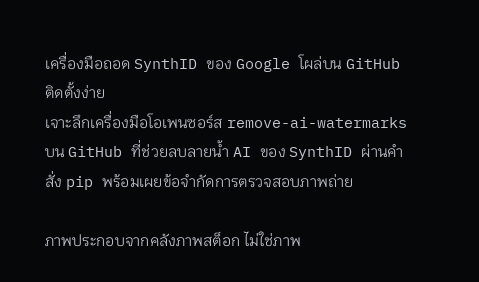เครื่องมือถอด SynthID ของ Google โผล่บน GitHub ติดตั้งง่าย
เจาะลึกเครื่องมือโอเพนซอร์ส remove-ai-watermarks บน GitHub ที่ช่วยลบลายน้ำ AI ของ SynthID ผ่านคำสั่ง pip พร้อมเผยข้อจำกัดการตรวจสอบภาพถ่าย

ภาพประกอบจากคลังภาพสต็อก ไม่ใช่ภาพ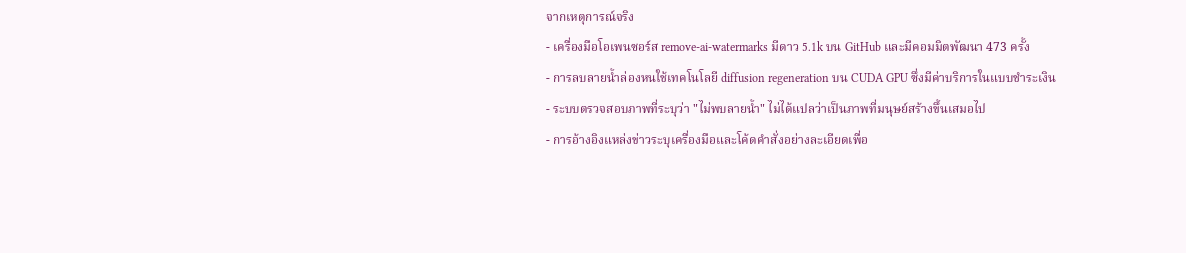จากเหตุการณ์จริง
- เครื่องมือโอเพนซอร์ส remove-ai-watermarks มีดาว 5.1k บน GitHub และมีคอมมิตพัฒนา 473 ครั้ง
- การลบลายน้ำล่องหนใช้เทคโนโลยี diffusion regeneration บน CUDA GPU ซึ่งมีค่าบริการในแบบชำระเงิน
- ระบบตรวจสอบภาพที่ระบุว่า "ไม่พบลายน้ำ" ไม่ได้แปลว่าเป็นภาพที่มนุษย์สร้างขึ้นเสมอไป
- การอ้างอิงแหล่งข่าวระบุเครื่องมือและโค้ดคำสั่งอย่างละเอียดเพื่อ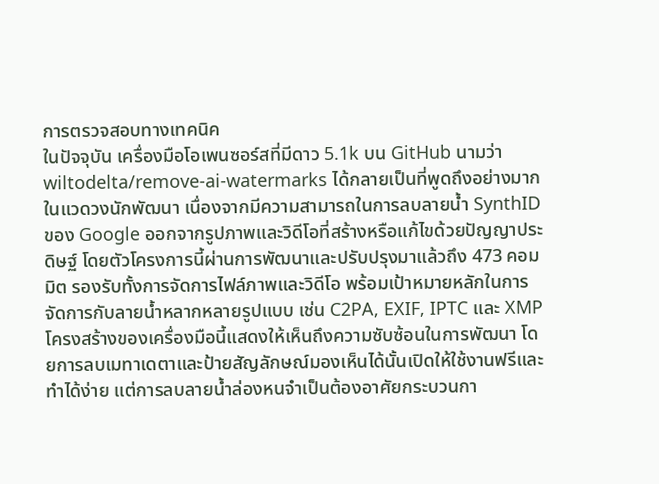การตรวจสอบทางเทคนิค
ในปัจจุบัน เครื่องมือโอเพนซอร์สที่มีดาว 5.1k บน GitHub นามว่า wiltodelta/remove-ai-watermarks ได้กลายเป็นที่พูดถึงอย่างมากในแวดวงนักพัฒนา เนื่องจากมีความสามารถในการลบลายน้ำ SynthID ของ Google ออกจากรูปภาพและวิดีโอที่สร้างหรือแก้ไขด้วยปัญญาประดิษฐ์ โดยตัวโครงการนี้ผ่านการพัฒนาและปรับปรุงมาแล้วถึง 473 คอมมิต รองรับทั้งการจัดการไฟล์ภาพและวิดีโอ พร้อมเป้าหมายหลักในการจัดการกับลายน้ำหลากหลายรูปแบบ เช่น C2PA, EXIF, IPTC และ XMP
โครงสร้างของเครื่องมือนี้แสดงให้เห็นถึงความซับซ้อนในการพัฒนา โดยการลบเมทาเดตาและป้ายสัญลักษณ์มองเห็นได้นั้นเปิดให้ใช้งานฟรีและทำได้ง่าย แต่การลบลายน้ำล่องหนจำเป็นต้องอาศัยกระบวนกา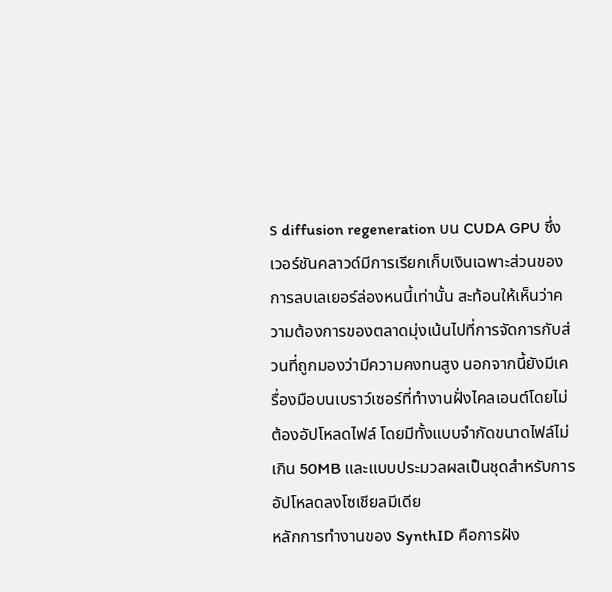ร diffusion regeneration บน CUDA GPU ซึ่งเวอร์ชันคลาวด์มีการเรียกเก็บเงินเฉพาะส่วนของการลบเลเยอร์ล่องหนนี้เท่านั้น สะท้อนให้เห็นว่าความต้องการของตลาดมุ่งเน้นไปที่การจัดการกับส่วนที่ถูกมองว่ามีความคงทนสูง นอกจากนี้ยังมีเครื่องมือบนเบราว์เซอร์ที่ทำงานฝั่งไคลเอนต์โดยไม่ต้องอัปโหลดไฟล์ โดยมีทั้งแบบจำกัดขนาดไฟล์ไม่เกิน 50MB และแบบประมวลผลเป็นชุดสำหรับการอัปโหลดลงโซเชียลมีเดีย
หลักการทำงานของ SynthID คือการฝัง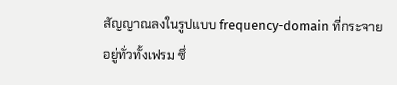สัญญาณลงในรูปแบบ frequency-domain ที่กระจายอยู่ทั่วทั้งเฟรม ซึ่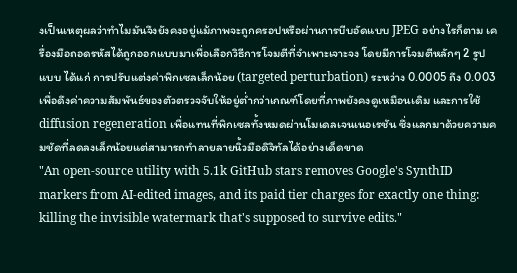งเป็นเหตุผลว่าทำไมมันจึงยังคงอยู่แม้ภาพจะถูกครอปหรือผ่านการบีบอัดแบบ JPEG อย่างไรก็ตาม เครื่องมือถอดรหัสได้ถูกออกแบบมาเพื่อเลือกวิธีการโจมตีที่จำเพาะเจาะจง โดยมีการโจมตีหลักๆ 2 รูปแบบ ได้แก่ การปรับแต่งค่าพิกเซลเล็กน้อย (targeted perturbation) ระหว่าง 0.0005 ถึง 0.003 เพื่อดึงค่าความสัมพันธ์ของตัวตรวจจับให้อยู่ต่ำกว่าเกณฑ์โดยที่ภาพยังคงดูเหมือนเดิม และการใช้ diffusion regeneration เพื่อแทนที่พิกเซลทั้งหมดผ่านโมเดลเจนเนอเรชัน ซึ่งแลกมาด้วยความคมชัดที่ลดลงเล็กน้อยแต่สามารถทำลายลายนิ้วมือดิจิทัลได้อย่างเด็ดขาด
"An open-source utility with 5.1k GitHub stars removes Google's SynthID markers from AI-edited images, and its paid tier charges for exactly one thing: killing the invisible watermark that's supposed to survive edits."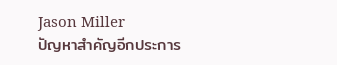Jason Miller
ปัญหาสำคัญอีกประการ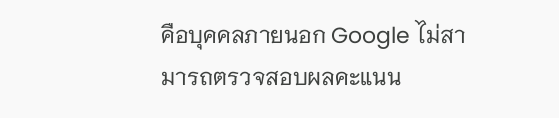คือบุคคลภายนอก Google ไม่สามารถตรวจสอบผลคะแนน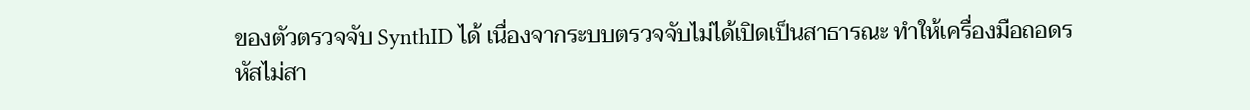ของตัวตรวจจับ SynthID ได้ เนื่องจากระบบตรวจจับไม่ได้เปิดเป็นสาธารณะ ทำให้เครื่องมือถอดรหัสไม่สา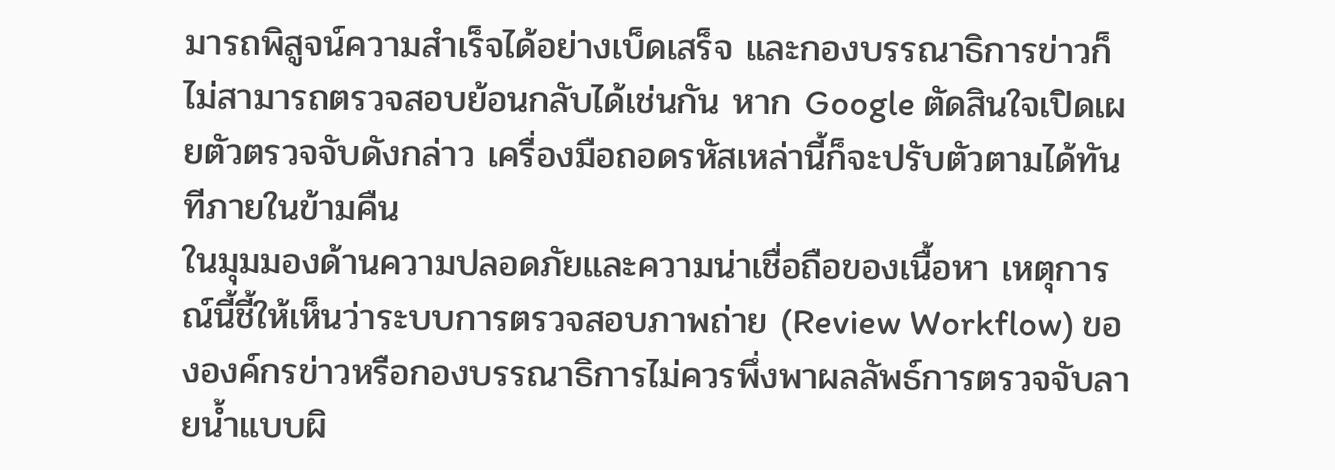มารถพิสูจน์ความสำเร็จได้อย่างเบ็ดเสร็จ และกองบรรณาธิการข่าวก็ไม่สามารถตรวจสอบย้อนกลับได้เช่นกัน หาก Google ตัดสินใจเปิดเผยตัวตรวจจับดังกล่าว เครื่องมือถอดรหัสเหล่านี้ก็จะปรับตัวตามได้ทันทีภายในข้ามคืน
ในมุมมองด้านความปลอดภัยและความน่าเชื่อถือของเนื้อหา เหตุการณ์นี้ชี้ให้เห็นว่าระบบการตรวจสอบภาพถ่าย (Review Workflow) ขององค์กรข่าวหรือกองบรรณาธิการไม่ควรพึ่งพาผลลัพธ์การตรวจจับลายน้ำแบบผิ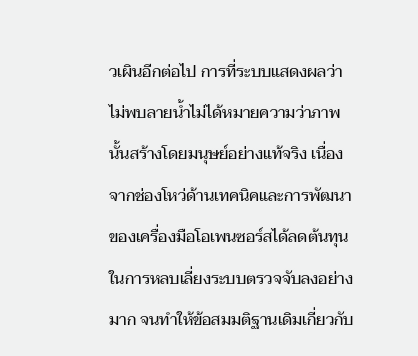วเผินอีกต่อไป การที่ระบบแสดงผลว่าไม่พบลายน้ำไม่ได้หมายความว่าภาพนั้นสร้างโดยมนุษย์อย่างแท้จริง เนื่องจากช่องโหว่ด้านเทคนิคและการพัฒนาของเครื่องมือโอเพนซอร์สได้ลดต้นทุนในการหลบเลี่ยงระบบตรวจจับลงอย่างมาก จนทำให้ข้อสมมติฐานเดิมเกี่ยวกับ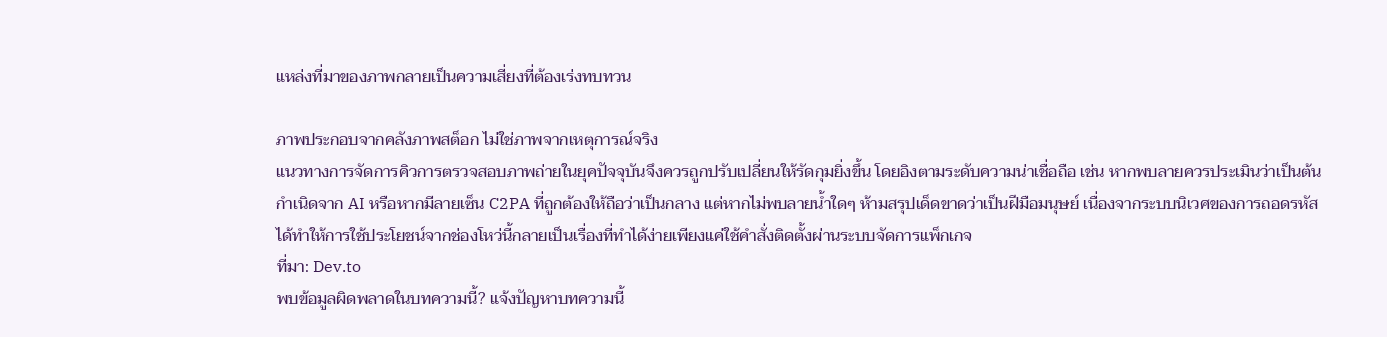แหล่งที่มาของภาพกลายเป็นความเสี่ยงที่ต้องเร่งทบทวน

ภาพประกอบจากคลังภาพสต็อก ไม่ใช่ภาพจากเหตุการณ์จริง
แนวทางการจัดการคิวการตรวจสอบภาพถ่ายในยุคปัจจุบันจึงควรถูกปรับเปลี่ยนให้รัดกุมยิ่งขึ้น โดยอิงตามระดับความน่าเชื่อถือ เช่น หากพบลายควรประเมินว่าเป็นต้นกำเนิดจาก AI หรือหากมีลายเซ็น C2PA ที่ถูกต้องให้ถือว่าเป็นกลาง แต่หากไม่พบลายน้ำใดๆ ห้ามสรุปเด็ดขาดว่าเป็นฝีมือมนุษย์ เนื่องจากระบบนิเวศของการถอดรหัสได้ทำให้การใช้ประโยชน์จากช่องโหว่นี้กลายเป็นเรื่องที่ทำได้ง่ายเพียงแค่ใช้คำสั่งติดตั้งผ่านระบบจัดการแพ็กเกจ
ที่มา: Dev.to
พบข้อมูลผิดพลาดในบทความนี้? แจ้งปัญหาบทความนี้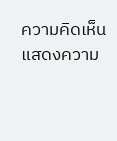ความคิดเห็น
แสดงความ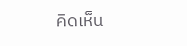คิดเห็น